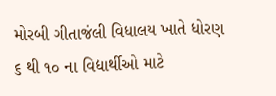મોરબી ગીતાજંલી વિધાલય ખાતે ધોરણ ૬ થી ૧૦ ના વિદ્યાર્થીઓ માટે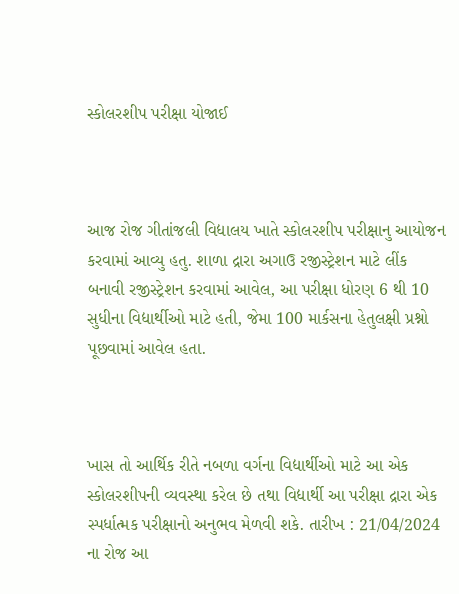સ્કોલરશીપ પરીક્ષા યોજાઈ



આજ રોજ ગીતાંજલી વિદ્યાલય ખાતે સ્કોલરશીપ પરીક્ષાનુ આયોજન કરવામાં આવ્યુ હતુ. શાળા દ્રારા અગાઉ રજીસ્ટ્રેશન માટે લીંક બનાવી રજીસ્ટ્રેશન કરવામાં આવેલ, આ પરીક્ષા ધોરણ 6 થી 10 સુધીના વિદ્યાર્થીઓ માટે હતી, જેમા 100 માર્કસના હેતુલક્ષી પ્રશ્નો પૂછવામાં આવેલ હતા.



ખાસ તો આર્થિક રીતે નબળા વર્ગના વિદ્યાર્થીઓ માટે આ એક સ્કોલરશીપની વ્યવસ્થા કરેલ છે તથા વિદ્યાર્થી આ પરીક્ષા દ્રારા એક સ્પર્ધાત્મક પરીક્ષાનો અનુભવ મેળવી શકે. તારીખ : 21/04/2024 ના રોજ આ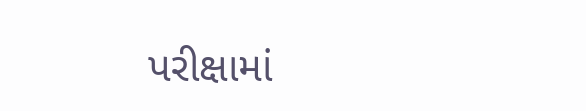પરીક્ષામાં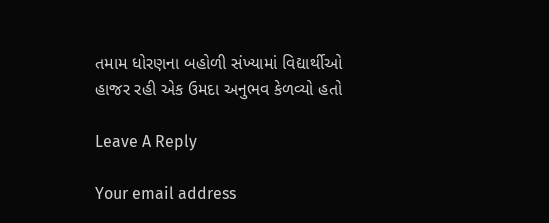તમામ ધોરણના બહોળી સંખ્યામાં વિદ્યાર્થીઓ હાજર રહી એક ઉમદા અનુભવ કેળવ્યો હતો

Leave A Reply

Your email address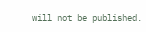will not be published.